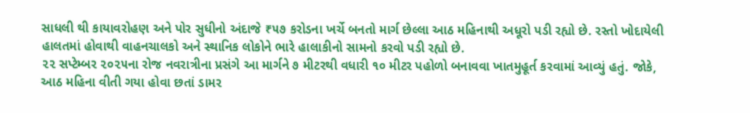સાધલી થી કાયાવરોહણ અને પોર સુધીનો અંદાજે ₹૫૭ કરોડના ખર્ચે બનતો માર્ગ છેલ્લા આઠ મહિનાથી અધૂરો પડી રહ્યો છે. રસ્તો ખોદાયેલી હાલતમાં હોવાથી વાહનચાલકો અને સ્થાનિક લોકોને ભારે હાલાકીનો સામનો કરવો પડી રહ્યો છે.
૨૨ સપ્ટેમ્બર ૨૦૨૫ના રોજ નવરાત્રીના પ્રસંગે આ માર્ગને ૭ મીટરથી વધારી ૧૦ મીટર પહોળો બનાવવા ખાતમુહૂર્ત કરવામાં આવ્યું હતું. જોકે, આઠ મહિના વીતી ગયા હોવા છતાં ડામર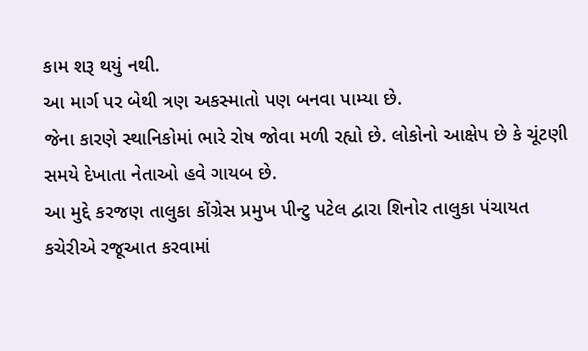કામ શરૂ થયું નથી.
આ માર્ગ પર બેથી ત્રણ અકસ્માતો પણ બનવા પામ્યા છે.
જેના કારણે સ્થાનિકોમાં ભારે રોષ જોવા મળી રહ્યો છે. લોકોનો આક્ષેપ છે કે ચૂંટણી સમયે દેખાતા નેતાઓ હવે ગાયબ છે.
આ મુદ્દે કરજણ તાલુકા કોંગ્રેસ પ્રમુખ પીન્ટુ પટેલ દ્વારા શિનોર તાલુકા પંચાયત કચેરીએ રજૂઆત કરવામાં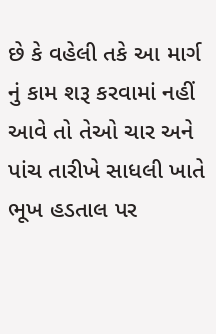છે કે વહેલી તકે આ માર્ગ નું કામ શરૂ કરવામાં નહીં આવે તો તેઓ ચાર અને પાંચ તારીખે સાધલી ખાતે ભૂખ હડતાલ પર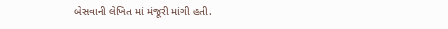બેસવાની લેખિત માં મંજૂરી માંગી હતી.